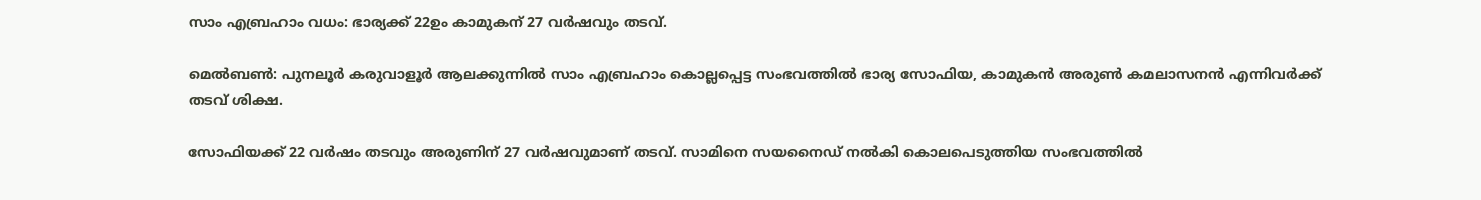സാം എബ്രഹാം വധം: ഭാര്യക്ക് 22ഉം കാമുകന് 27 വര്‍ഷവും തടവ്.

മെല്‍ബണ്‍: പുനലൂര്‍ കരുവാളൂര്‍ ആലക്കുന്നില്‍ സാം എബ്രഹാം കൊല്ലപ്പെട്ട സംഭവത്തില്‍ ഭാര്യ സോഫിയ, കാമുകന്‍ അരുണ്‍ കമലാസനന്‍ എന്നിവര്‍ക്ക് തടവ് ശിക്ഷ.

സോഫിയക്ക് 22 വര്‍ഷം തടവും അരുണിന് 27 വര്‍ഷവുമാണ് തടവ്. സാമിനെ സയനൈഡ് നല്‍കി കൊലപെടുത്തിയ സംഭവത്തില്‍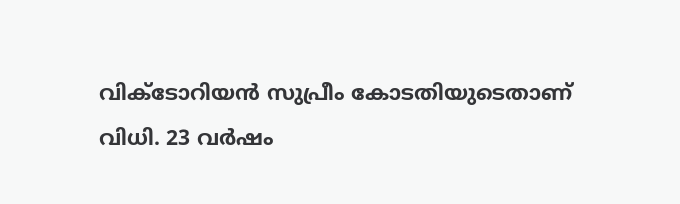വിക്ടോറിയന്‍ സുപ്രീം കോടതിയുടെതാണ് വിധി. 23 വര്‍ഷം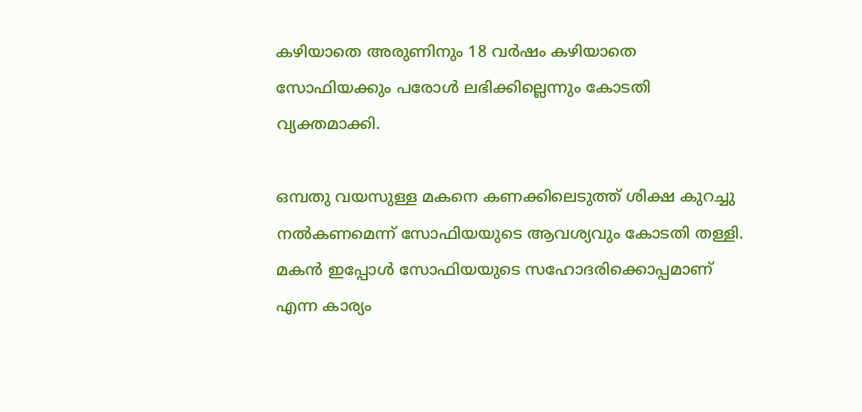കഴിയാതെ അരുണിനും 18 വര്‍ഷം കഴിയാതെ സോഫിയക്കും പരോള്‍ ലഭിക്കില്ലെന്നും കോടതി വ്യക്തമാക്കി.

ഒമ്പതു വയസുള്ള മകനെ കണക്കിലെടുത്ത് ശിക്ഷ കുറച്ചു നല്‍കണമെന്ന് സോഫിയയുടെ ആവശ്യവും കോടതി തള്ളി. മകന്‍ ഇപ്പോള്‍ സോഫിയയുടെ സഹോദരിക്കൊപ്പമാണ് എന്ന കാര്യം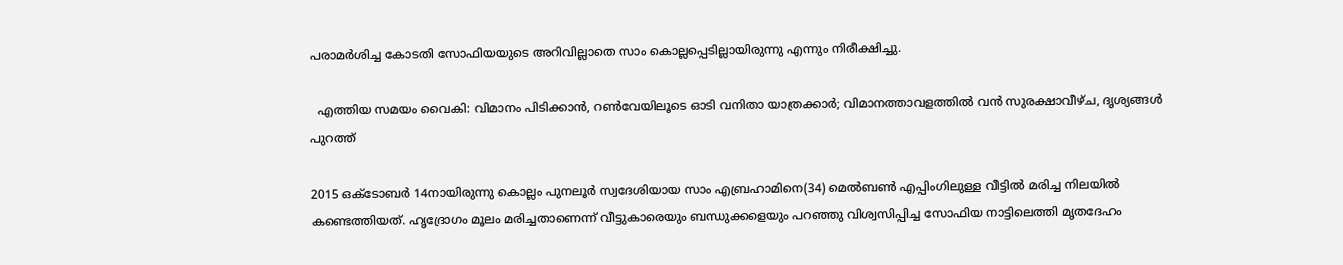പരാമര്‍ശിച്ച കോടതി സോഫിയയുടെ അറിവില്ലാതെ സാം കൊല്ലപ്പെടില്ലായിരുന്നു എന്നും നിരീക്ഷിച്ചു.

  എത്തിയ സമയം വൈകി: വിമാനം പിടിക്കാൻ, റൺവേയിലൂടെ ഓടി വനിതാ യാത്രക്കാർ; വിമാനത്താവളത്തിൽ വൻ സുരക്ഷാവീഴ്ച, ദൃശ്യങ്ങൾ പുറത്ത്

2015 ഒക്ടോബര്‍ 14നായിരുന്നു കൊല്ലം പുനലൂര്‍ സ്വദേശിയായ സാം എബ്രഹാമിനെ(34) മെല്‍ബണ്‍ എപ്പിംഗിലുള്ള വീട്ടില്‍ മരിച്ച നിലയില്‍ കണ്ടെത്തിയത്. ഹൃദ്രോഗം മൂലം മരിച്ചതാണെന്ന് വീട്ടുകാരെയും ബന്ധുക്കളെയും പറഞ്ഞു വിശ്വസിപ്പിച്ച സോഫിയ നാട്ടിലെത്തി മൃതദേഹം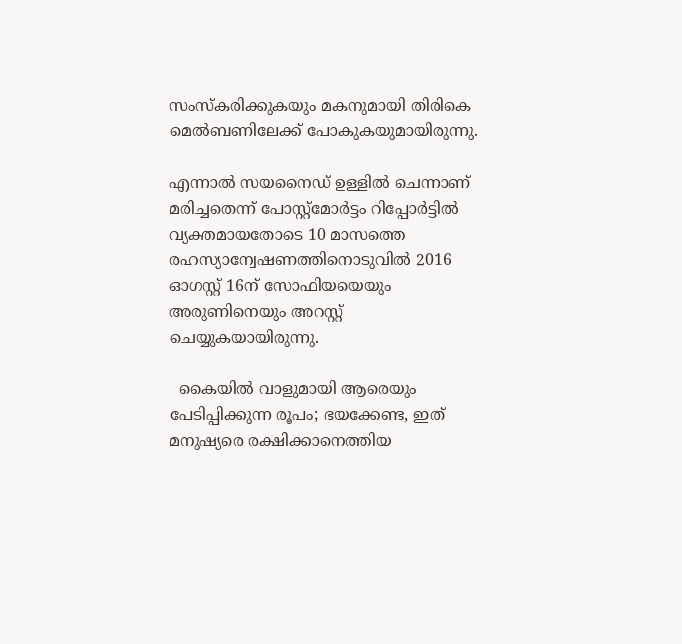സംസ്കരിക്കുകയും മകനുമായി തിരികെ മെല്‍ബണിലേക്ക് പോകുകയുമായിരുന്നു.

എന്നാല്‍ സയനൈഡ് ഉള്ളില്‍ ചെന്നാണ് മരിച്ചതെന്ന് പോസ്റ്റ്‌മോര്‍ട്ടം റിപ്പോര്‍ട്ടില്‍ വ്യക്തമായതോടെ 10 മാസത്തെ രഹസ്യാന്വേഷണത്തിനൊടുവില്‍ 2016 ഓഗസ്റ്റ് 16ന് സോഫിയയെയും അരുണിനെയും അറസ്റ്റ് ചെയ്യുകയായിരുന്നു.

  കൈയിൽ വാളുമായി ആരെയും പേടിപ്പിക്കുന്ന രൂപം; ഭയക്കേണ്ട, ഇത് മനുഷ്യരെ രക്ഷിക്കാനെത്തിയ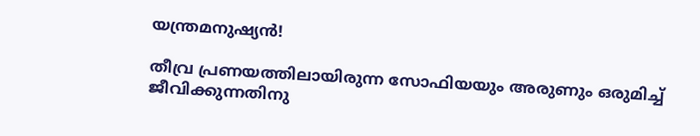യന്ത്രമനുഷ്യൻ!

തീവ്ര പ്രണയത്തിലായിരുന്ന സോഫിയയും അരുണും ഒരുമിച്ച് ജീവിക്കുന്നതിനു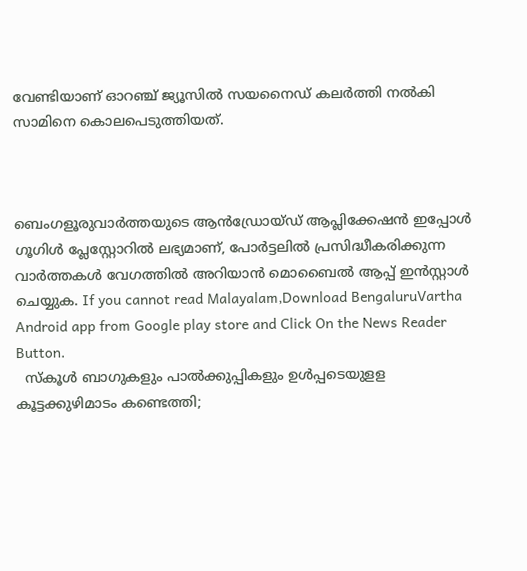വേണ്ടിയാണ് ഓറഞ്ച് ജ്യൂസില്‍ സയനൈഡ് കലര്‍ത്തി നല്‍കി സാമിനെ കൊലപെടുത്തിയത്.



ബെംഗളൂരുവാർത്തയുടെ ആൻഡ്രോയ്ഡ് ആപ്ലിക്കേഷൻ ഇപ്പോൾ ഗൂഗിൾ പ്ലേസ്റ്റോറിൽ ലഭ്യമാണ്, പോർട്ടലിൽ പ്രസിദ്ധീകരിക്കുന്ന വാർത്തകൾ വേഗത്തിൽ അറിയാൻ മൊബൈൽ ആപ്പ് ഇൻസ്റ്റാൾ ചെയ്യുക. If you cannot read Malayalam,Download BengaluruVartha Android app from Google play store and Click On the News Reader Button.
  സ്കൂൾ ബാഗുകളും പാൽക്കുപ്പികളും ഉൾപ്പടെയുളള കൂട്ടക്കുഴിമാടം കണ്ടെത്തി;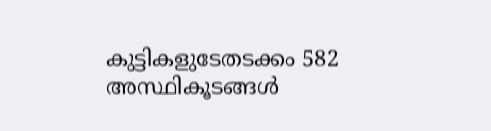കുട്ടികളുടേതടക്കം 582 അസ്ഥികൂടങ്ങൾ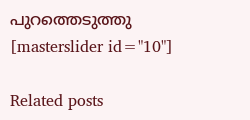പുറത്തെടുത്തു
[masterslider id="10"]

Related posts